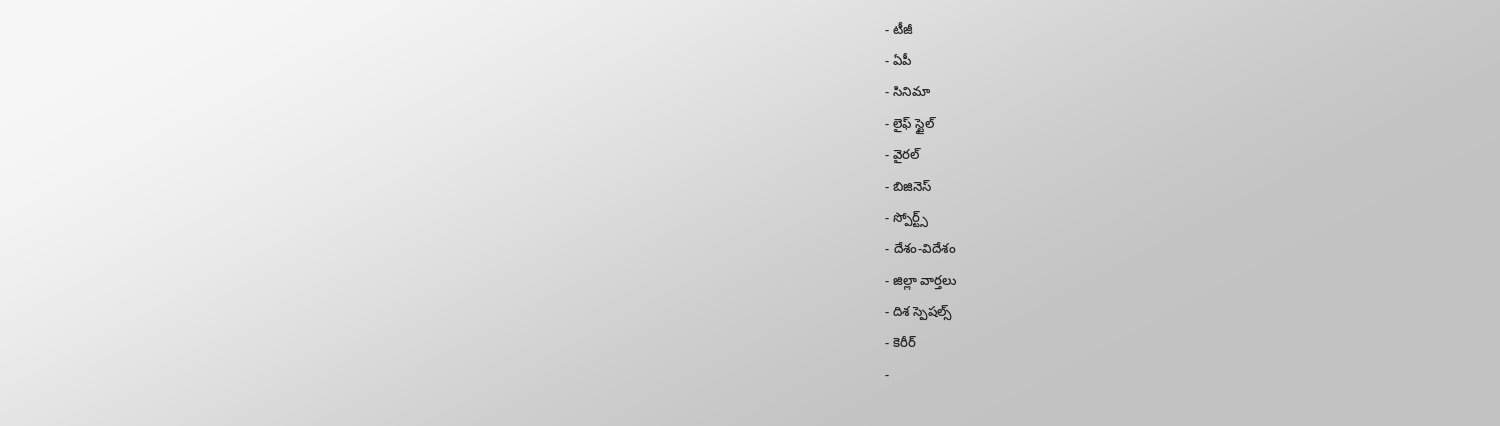- టీజీ
- ఏపీ
- సినిమా
- లైఫ్ స్టైల్
- వైరల్
- బిజినెస్
- స్పోర్ట్స్
- దేశం-విదేశం
- జిల్లా వార్తలు
- దిశ స్పెషల్స్
- కెరీర్
-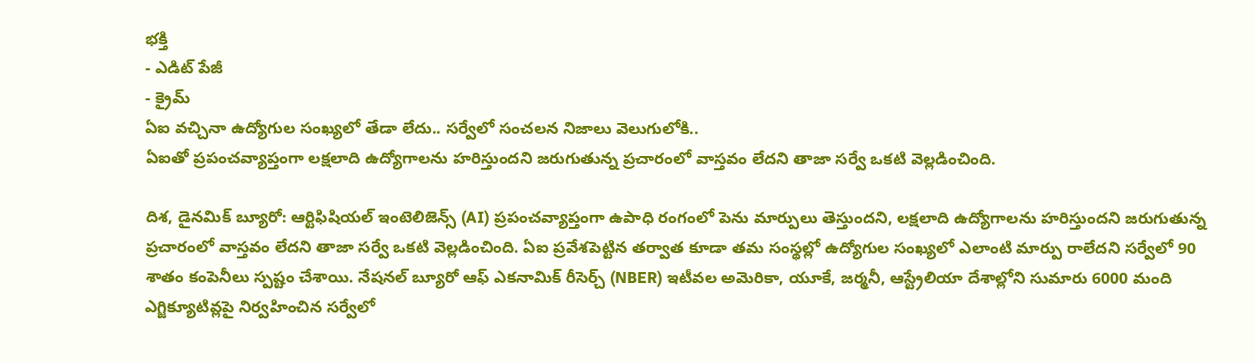భక్తి
- ఎడిట్ పేజీ
- క్రైమ్
ఏఐ వచ్చినా ఉద్యోగుల సంఖ్యలో తేడా లేదు.. సర్వేలో సంచలన నిజాలు వెలుగులోకి..
ఏఐతో ప్రపంచవ్యాప్తంగా లక్షలాది ఉద్యోగాలను హరిస్తుందని జరుగుతున్న ప్రచారంలో వాస్తవం లేదని తాజా సర్వే ఒకటి వెల్లడించింది.

దిశ, డైనమిక్ బ్యూరో: ఆర్టిఫిషియల్ ఇంటెలిజెన్స్ (AI) ప్రపంచవ్యాప్తంగా ఉపాధి రంగంలో పెను మార్పులు తెస్తుందని, లక్షలాది ఉద్యోగాలను హరిస్తుందని జరుగుతున్న ప్రచారంలో వాస్తవం లేదని తాజా సర్వే ఒకటి వెల్లడించింది. ఏఐ ప్రవేశపెట్టిన తర్వాత కూడా తమ సంస్థల్లో ఉద్యోగుల సంఖ్యలో ఎలాంటి మార్పు రాలేదని సర్వేలో 90 శాతం కంపెనీలు స్పష్టం చేశాయి. నేషనల్ బ్యూరో ఆఫ్ ఎకనామిక్ రీసెర్చ్ (NBER) ఇటీవల అమెరికా, యూకే, జర్మనీ, ఆస్ట్రేలియా దేశాల్లోని సుమారు 6000 మంది ఎగ్జిక్యూటివ్లపై నిర్వహించిన సర్వేలో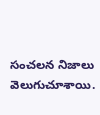సంచలన నిజాలు వెలుగుచూశాయి.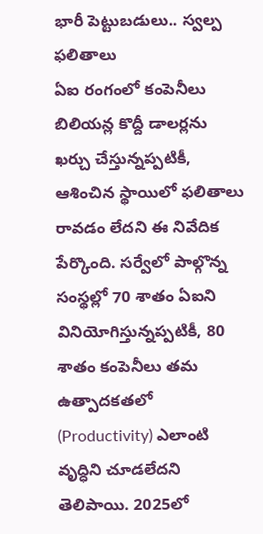భారీ పెట్టుబడులు.. స్వల్ప ఫలితాలు
ఏఐ రంగంలో కంపెనీలు బిలియన్ల కొద్దీ డాలర్లను ఖర్చు చేస్తున్నప్పటికీ, ఆశించిన స్థాయిలో ఫలితాలు రావడం లేదని ఈ నివేదిక పేర్కొంది. సర్వేలో పాల్గొన్న సంస్థల్లో 70 శాతం ఏఐని వినియోగిస్తున్నప్పటికీ, 80 శాతం కంపెనీలు తమ ఉత్పాదకతలో (Productivity) ఎలాంటి వృద్ధిని చూడలేదని తెలిపాయి. 2025లో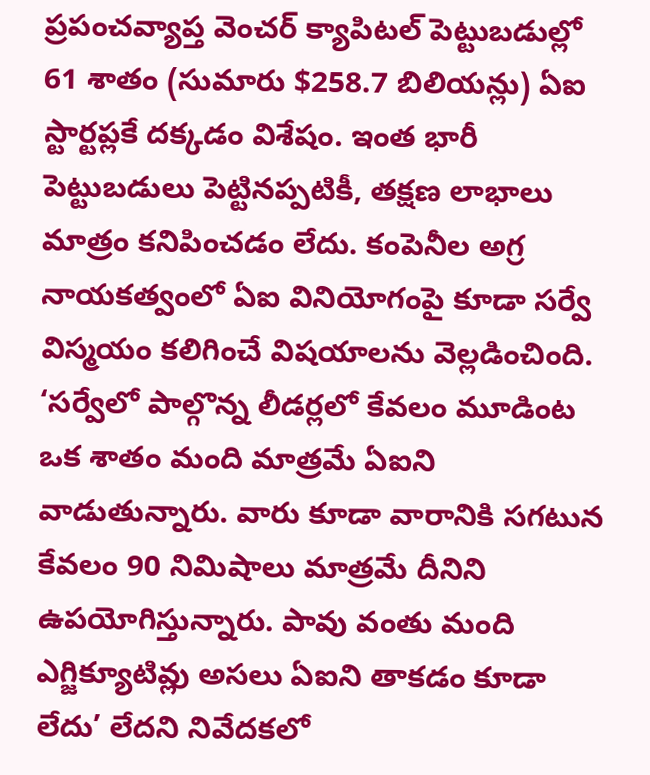ప్రపంచవ్యాప్త వెంచర్ క్యాపిటల్ పెట్టుబడుల్లో 61 శాతం (సుమారు $258.7 బిలియన్లు) ఏఐ స్టార్టప్లకే దక్కడం విశేషం. ఇంత భారీ పెట్టుబడులు పెట్టినప్పటికీ, తక్షణ లాభాలు మాత్రం కనిపించడం లేదు. కంపెనీల అగ్ర నాయకత్వంలో ఏఐ వినియోగంపై కూడా సర్వే విస్మయం కలిగించే విషయాలను వెల్లడించింది. ‘సర్వేలో పాల్గొన్న లీడర్లలో కేవలం మూడింట ఒక శాతం మంది మాత్రమే ఏఐని వాడుతున్నారు. వారు కూడా వారానికి సగటున కేవలం 90 నిమిషాలు మాత్రమే దీనిని ఉపయోగిస్తున్నారు. పావు వంతు మంది ఎగ్జిక్యూటివ్లు అసలు ఏఐని తాకడం కూడా లేదు’ లేదని నివేదకలో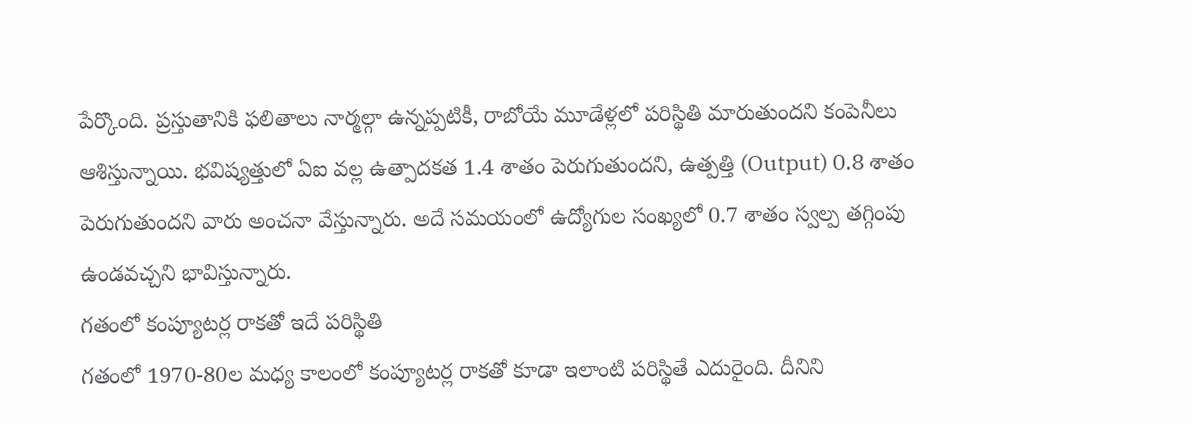పేర్కొంది. ప్రస్తుతానికి ఫలితాలు నార్మల్గా ఉన్నప్పటికీ, రాబోయే మూడేళ్లలో పరిస్థితి మారుతుందని కంపెనీలు ఆశిస్తున్నాయి. భవిష్యత్తులో ఏఐ వల్ల ఉత్పాదకత 1.4 శాతం పెరుగుతుందని, ఉత్పత్తి (Output) 0.8 శాతం పెరుగుతుందని వారు అంచనా వేస్తున్నారు. అదే సమయంలో ఉద్యోగుల సంఖ్యలో 0.7 శాతం స్వల్ప తగ్గింపు ఉండవచ్చని భావిస్తున్నారు.
గతంలో కంప్యూటర్ల రాకతో ఇదే పరిస్థితి
గతంలో 1970-80ల మధ్య కాలంలో కంప్యూటర్ల రాకతో కూడా ఇలాంటి పరిస్థితే ఎదురైంది. దీనిని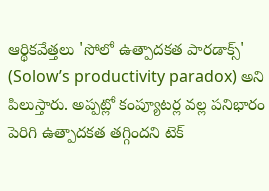ఆర్థికవేత్తలు 'సోలో ఉత్పాదకత పారడాక్స్' (Solow’s productivity paradox) అని పిలుస్తారు. అప్పట్లో కంప్యూటర్ల వల్ల పనిభారం పెరిగి ఉత్పాదకత తగ్గిందని టెక్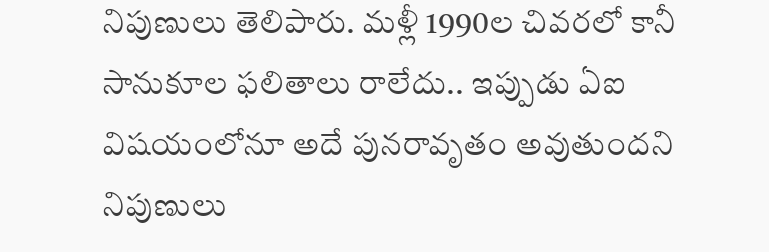నిపుణులు తెలిపారు. మళ్లీ 1990ల చివరలో కానీ సానుకూల ఫలితాలు రాలేదు.. ఇప్పుడు ఏఐ విషయంలోనూ అదే పునరావృతం అవుతుందని నిపుణులు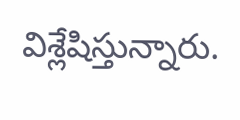విశ్లేషిస్తున్నారు.